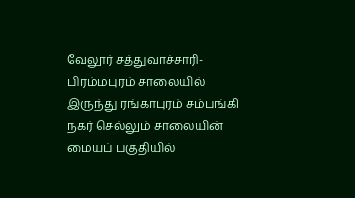வேலூர் சத்துவாச்சாரி-பிரம்மபுரம் சாலையில் இருந்து ரங்காபுரம் சம்பங்கி நகர் செல்லும் சாலையின் மையப் பகுதியில்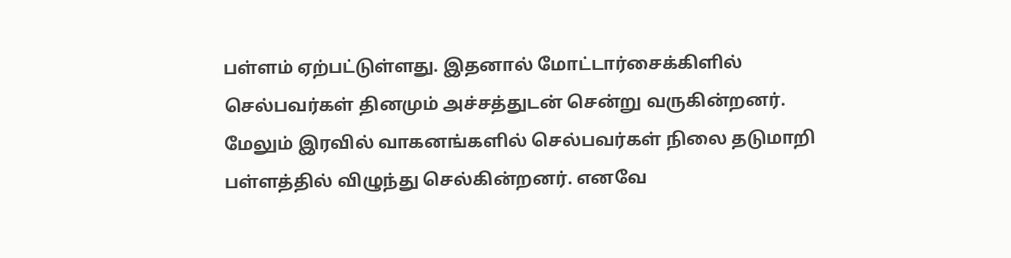பள்ளம் ஏற்பட்டுள்ளது. இதனால் மோட்டார்சைக்கிளில் செல்பவர்கள் தினமும் அச்சத்துடன் சென்று வருகின்றனர். மேலும் இரவில் வாகனங்களில் செல்பவர்கள் நிலை தடுமாறி பள்ளத்தில் விழுந்து செல்கின்றனர். எனவே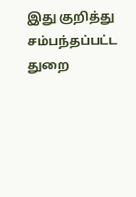இது குறித்து சம்பந்தப்பட்ட துறை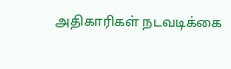அதிகாரிகள் நடவடிக்கை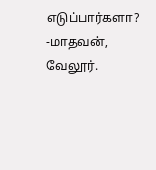எடுப்பார்களா?
-மாதவன், வேலூர்.